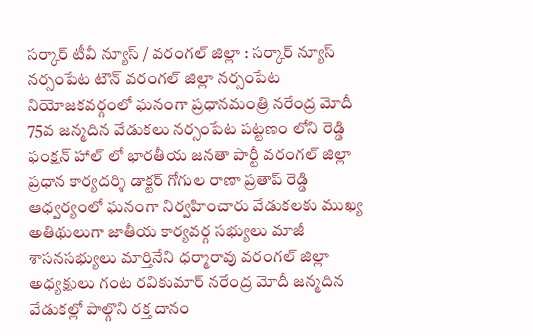సర్కార్ టీవీ న్యూస్ / వరంగల్ జిల్లా : సర్కార్ న్యూస్ నర్సంపేట టౌన్ వరంగల్ జిల్లా నర్సంపేట నియోజకవర్గంలో ఘనంగా ప్రధానమంత్రి నరేంద్ర మోదీ 75వ జన్మదిన వేడుకలు నర్సంపేట పట్టణం లోని రెడ్డి ఫంక్షన్ హాల్ లో భారతీయ జనతా పార్టీ వరంగల్ జిల్లా ప్రధాన కార్యదర్శి డాక్టర్ గోగుల రాణా ప్రతాప్ రెడ్డి ఆధ్వర్యంలో ఘనంగా నిర్వహించారు వేడుకలకు ముఖ్య అతిథులుగా జాతీయ కార్యవర్గ సభ్యులు మాజీ శాసనసభ్యులు మార్తినేని ధర్మారావు వరంగల్ జిల్లా అధ్యక్షులు గంట రవికుమార్ నరేంద్ర మోదీ జన్మదిన వేడుకల్లో పాల్గొని రక్త దానం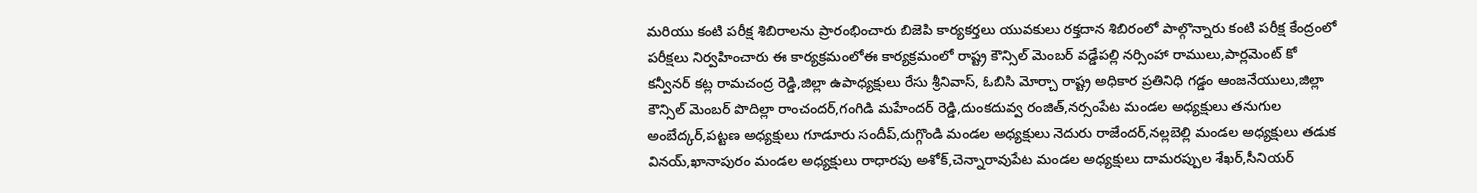మరియు కంటి పరీక్ష శిబిరాలను ప్రారంభించారు బిజెపి కార్యకర్తలు యువకులు రక్తదాన శిబిరంలో పాల్గొన్నారు కంటి పరీక్ష కేంద్రంలో పరీక్షలు నిర్వహించారు ఈ కార్యక్రమంలోఈ కార్యక్రమంలో రాష్ట్ర కౌన్సిల్ మెంబర్ వడ్డేపల్లి నర్సింహా రాములు,పార్లమెంట్ కో కన్వీనర్ కట్ల రామచంద్ర రెడ్డి,జిల్లా ఉపాధ్యక్షులు రేసు శ్రీనివాస్, ఓబిసి మోర్చా రాష్ట్ర అధికార ప్రతినిధి గడ్డం ఆంజనేయులు,జిల్లా కౌన్సిల్ మెంబర్ పొదిల్లా రాంచందర్,గంగిడి మహేందర్ రెడ్డి,దుంకదువ్వ రంజిత్,నర్సంపేట మండల అధ్యక్షులు తనుగుల అంబేద్కర్,పట్టణ అధ్యక్షులు గూడూరు సందీప్,దుగ్గొండి మండల అధ్యక్షులు నెదురు రాజేందర్,నల్లబెల్లి మండల అధ్యక్షులు తడుక వినయ్,ఖానాపురం మండల అధ్యక్షులు రాధారపు అశోక్,చెన్నారావుపేట మండల అధ్యక్షులు దామరప్పుల శేఖర్,సీనియర్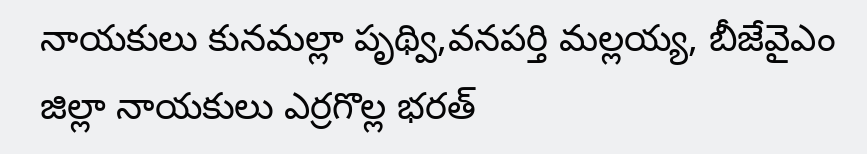నాయకులు కునమల్లా పృథ్వి,వనపర్తి మల్లయ్య, బీజేవైఎం జిల్లా నాయకులు ఎర్రగొల్ల భరత్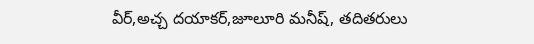వీర్,అచ్చ దయాకర్,జూలూరి మనీష్, తదితరులు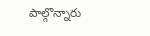పాల్గొన్నారు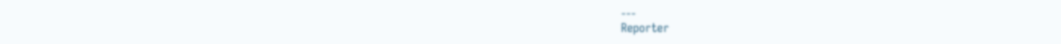---
Reporter